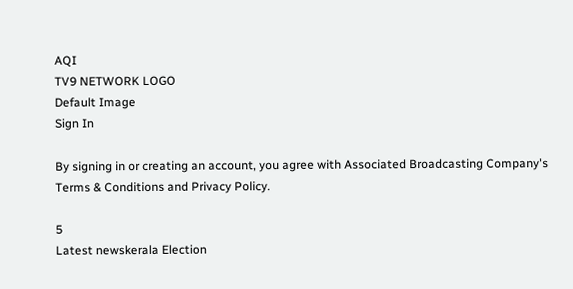AQI
TV9 NETWORK LOGO
Default Image
Sign In

By signing in or creating an account, you agree with Associated Broadcasting Company's Terms & Conditions and Privacy Policy.

5
Latest newskerala Election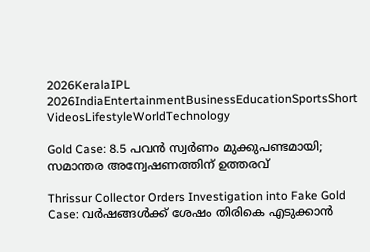2026KeralaIPL 2026IndiaEntertainmentBusinessEducationSportsShort VideosLifestyleWorldTechnology

Gold Case: 8.5 പവൻ സ്വര്‍ണം മുക്കുപണ്ടമായി; സമാന്തര അന്വേഷണത്തിന് ഉത്തരവ്

Thrissur Collector Orders Investigation into Fake Gold Case: വർഷങ്ങൾക്ക് ശേഷം തിരികെ എടുക്കാൻ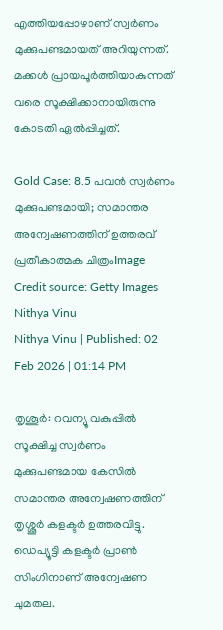എത്തിയപ്പോഴാണ് സ്വർണം മുക്കുപണ്ടമായത് അറിയുന്നത്. മക്കള്‍ പ്രായപൂര്‍ത്തിയാകുന്നത് വരെ സൂക്ഷിക്കാനായിരുന്നു കോടതി ഏല്‍പ്പിച്ചത്.

Gold Case: 8.5 പവൻ സ്വര്‍ണം മുക്കുപണ്ടമായി; സമാന്തര അന്വേഷണത്തിന് ഉത്തരവ്
പ്രതീകാത്മക ചിത്രംImage Credit source: Getty Images
Nithya Vinu
Nithya Vinu | Published: 02 Feb 2026 | 01:14 PM

തൃശൂര്‍: റവന്യൂ വകുപ്പില്‍ സൂക്ഷിച്ച സ്വര്‍ണം മുക്കുപണ്ടമായ കേസില്‍ സമാന്തര അന്വേഷണത്തിന് തൃശ്ശൂർ കളക്ടർ ഉത്തരവിട്ടു. ഡെപ്യൂട്ടി കളക്ടർ പ്രാൺ സിംഗിനാണ് അന്വേഷണ ചുമതല.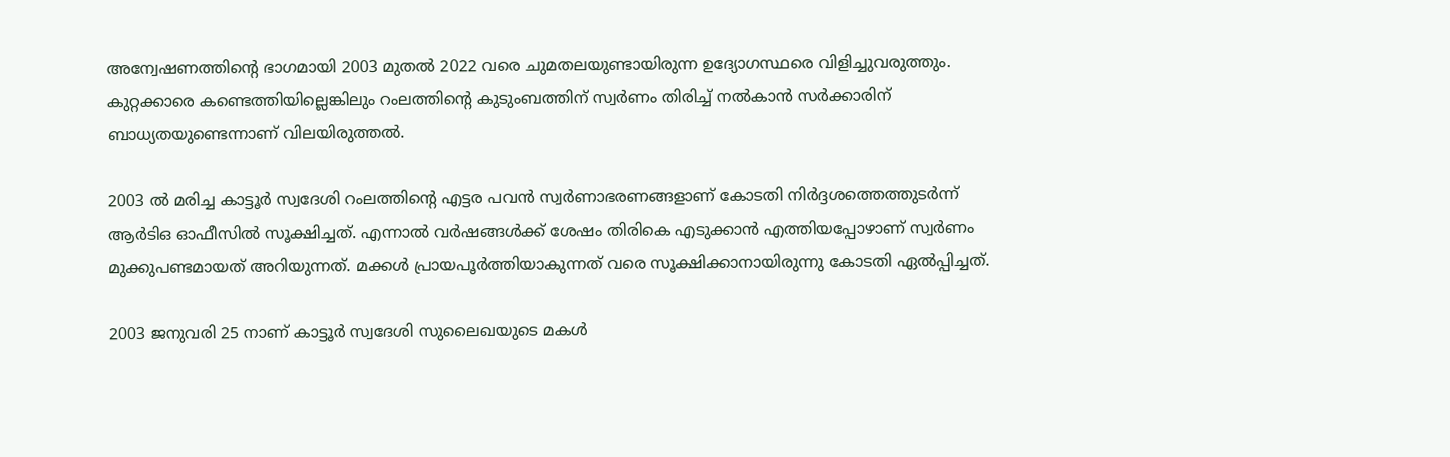അന്വേഷണത്തിന്റെ ഭാഗമായി 2003 മുതൽ 2022 വരെ ചുമതലയുണ്ടായിരുന്ന ഉദ്യോഗസ്ഥരെ വിളിച്ചുവരുത്തും. കുറ്റക്കാരെ കണ്ടെത്തിയില്ലെങ്കിലും റംലത്തിന്റെ കുടുംബത്തിന് സ്വർണം തിരിച്ച് നൽകാൻ സർക്കാരിന് ബാധ്യതയുണ്ടെന്നാണ് വിലയിരുത്തൽ.

2003 ല്‍ മരിച്ച കാട്ടൂര്‍ സ്വദേശി റംലത്തിന്‍റെ എട്ടര പവന്‍ സ്വര്‍ണാഭരണങ്ങളാണ് കോടതി നിര്‍ദ്ദശത്തെത്തുടര്‍ന്ന് ആര്‍ടിഒ ഓഫീസില്‍ സൂക്ഷിച്ചത്. എന്നാൽ വർഷങ്ങൾക്ക് ശേഷം തിരികെ എടുക്കാൻ എത്തിയപ്പോഴാണ് സ്വർണം മുക്കുപണ്ടമായത് അറിയുന്നത്. മക്കള്‍ പ്രായപൂര്‍ത്തിയാകുന്നത് വരെ സൂക്ഷിക്കാനായിരുന്നു കോടതി ഏല്‍പ്പിച്ചത്.

2003 ജനുവരി 25 നാണ് കാട്ടൂർ സ്വദേശി സുലൈഖയുടെ മകൾ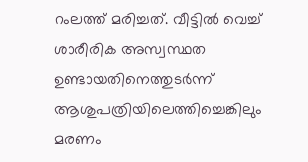റംലത്ത് മരിച്ചത്. വീട്ടില്‍ വെച്ച് ശാരീരിക അസ്വസ്ഥത ഉണ്ടായതിനെത്തുടര്‍ന്ന് ആശുപത്രിയിലെത്തിച്ചെങ്കിലും മരണം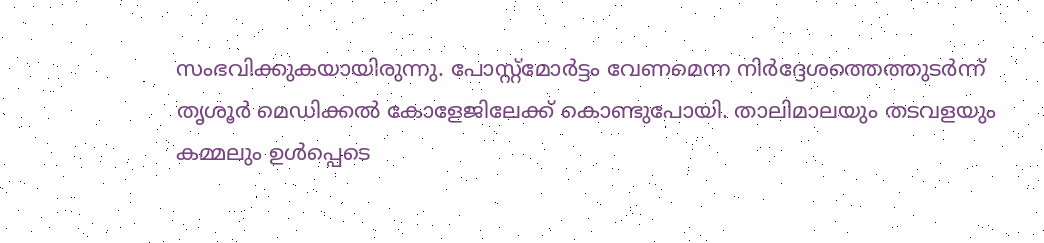സംഭവിക്കുകയായിരുന്നു. പോസ്റ്റ്മോര്‍ട്ടം വേണമെന്ന നിര്‍ദ്ദേശത്തെത്തുടര്‍ന്ന് തൃശൂര്‍ മെഡിക്കല്‍ കോളേജിലേക്ക് കൊണ്ടുപോയി. താലിമാലയും തടവളയും കമ്മലും ഉള്‍പ്പെടെ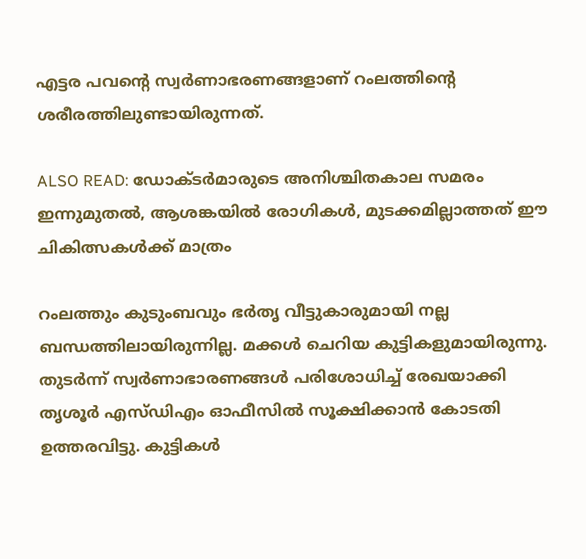എട്ടര പവന്‍റെ സ്വര്‍ണാഭരണങ്ങളാണ് റംലത്തിന്‍റെ ശരീരത്തിലുണ്ടായിരുന്നത്.

ALSO READ: ഡോക്ടർമാരുടെ അനിശ്ചിതകാല സമരം ഇന്നുമുതൽ, ആശങ്കയിൽ രോഗികൾ, മുടക്കമില്ലാത്തത് ഈ ചികിത്സകൾക്ക് മാത്രം

റംലത്തും കുടുംബവും ഭര്‍തൃ വീട്ടുകാരുമായി നല്ല ബന്ധത്തിലായിരുന്നില്ല. മക്കൾ ചെറിയ കുട്ടികളുമായിരുന്നു. തുടർന്ന് സ്വര്‍ണാഭാരണങ്ങള്‍ പരിശോധിച്ച് രേഖയാക്കി തൃശൂര്‍ എസ്ഡിഎം ഓഫീസിൽ സൂക്ഷിക്കാൻ കോടതി ഉത്തരവിട്ടു. കുട്ടികള്‍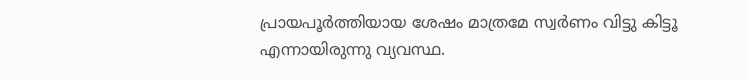പ്രായപൂര്‍ത്തിയായ ശേഷം മാത്രമേ സ്വര്‍ണം വിട്ടു കിട്ടൂ എന്നായിരുന്നു വ്യവസ്ഥ.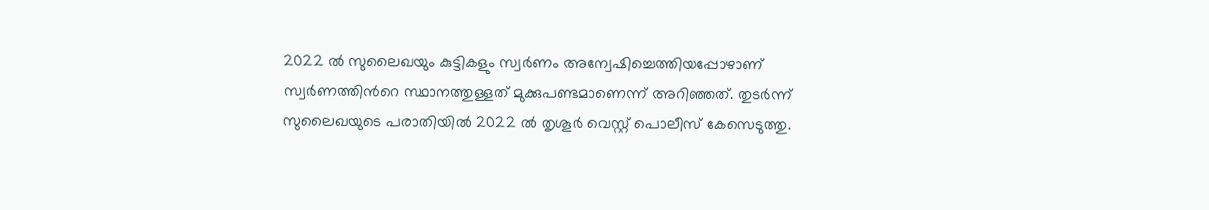2022 ല്‍ സുലൈഖയും കുട്ടികളും സ്വര്‍ണം അന്വേഷിച്ചെത്തിയപ്പോഴാണ് സ്വര്‍ണത്തിന്‍റെ സ്ഥാനത്തുള്ളത് മുക്കുപണ്ടമാണെന്ന് അറിഞ്ഞത്. തുടർന്ന്
സുലൈഖയുടെ പരാതിയില്‍ 2022 ല്‍ തൃശൂര്‍ വെസ്റ്റ് പൊലീസ് കേസെടുത്തു.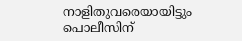നാളിതുവരെയായിട്ടും പൊലീസിന്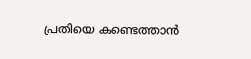പ്രതിയെ കണ്ടെത്താൻ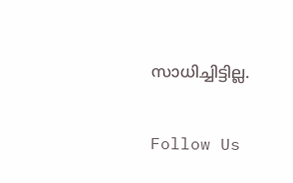സാധിച്ചിട്ടില്ല.

Follow Us